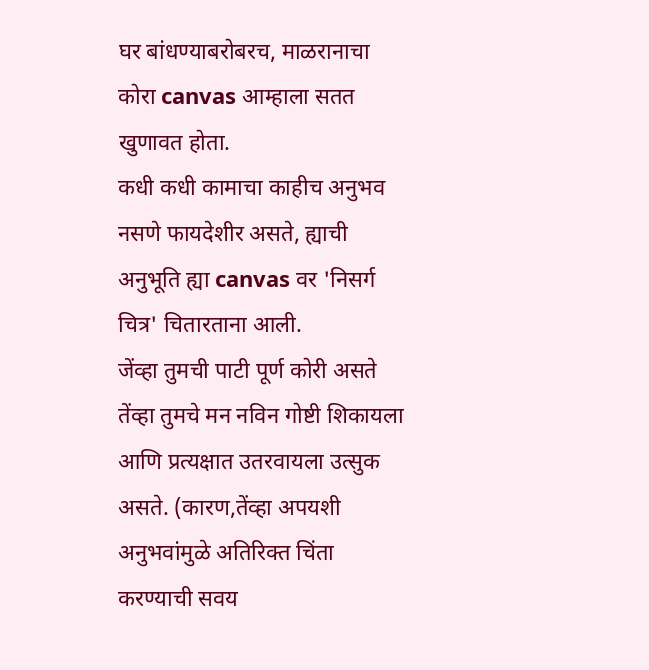घर बांधण्याबरोबरच, माळरानाचा कोरा canvas आम्हाला सतत खुणावत होता.
कधी कधी कामाचा काहीच अनुभव नसणे फायदेशीर असते, ह्याची अनुभूति ह्या canvas वर 'निसर्ग चित्र' चितारताना आली.
जेंव्हा तुमची पाटी पूर्ण कोरी असते तेंव्हा तुमचे मन नविन गोष्टी शिकायला आणि प्रत्यक्षात उतरवायला उत्सुक असते. (कारण,तेंव्हा अपयशी अनुभवांमुळे अतिरिक्त चिंता करण्याची सवय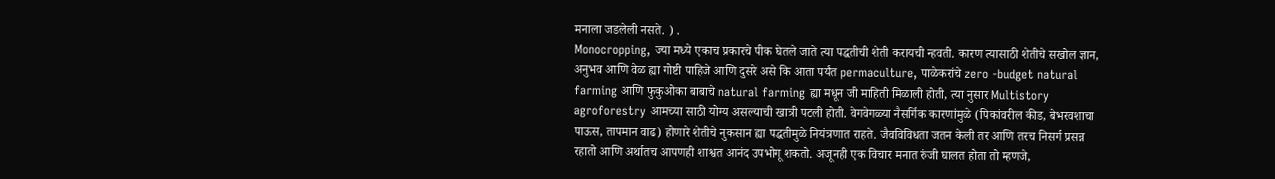मनाला जडलेली नसते. ) .
Monocropping, ज्या मध्ये एकाच प्रकारचे पीक घेतले जाते त्या पद्धतीची शेती करायची न्हवती. कारण त्यासाठी शेतीचे सखोल ज्ञान, अनुभव आणि वेळ ह्या गोष्टी पाहिजे आणि दुसरे असे कि आता पर्यंत permaculture, पाळेकरांचे zero -budget natural farming आणि फुकुओका बाबाचे natural farming ह्या मधून जी माहिती मिळाली होती, त्या नुसार Multistory agroforestry आमच्या साठी योग्य असल्याची खात्री पटली होती. वेगवेगळ्या नैसर्गिक कारणांमुळे (पिकांवरील कीड, बेभरवशाचा पाऊस, तापमान वाढ) होणारे शेतीचे नुकसान ह्या पद्धतीमुळे नियंत्रणात राहते. जैवविविधता जतन केली तर आणि तरच निसर्ग प्रसन्न रहातो आणि अर्थातच आपणही शाश्वत आनंद उपभोगू शकतो. अजूनही एक विचार मनात रुंजी घालत होता तो म्हणजे,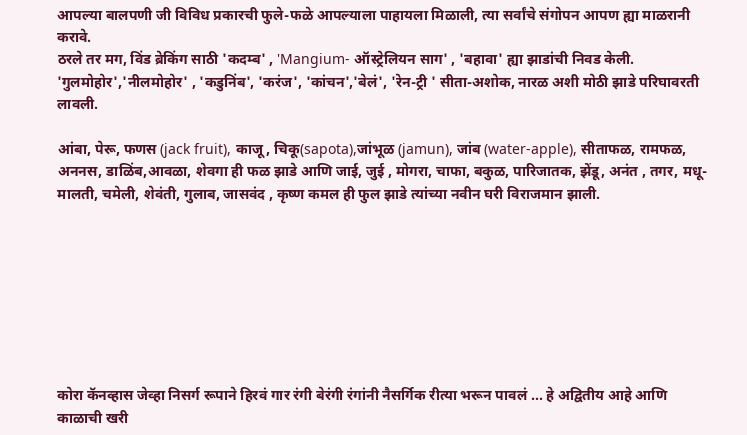आपल्या बालपणी जी विविध प्रकारची फुले-फळे आपल्याला पाहायला मिळाली, त्या सर्वांचे संगोपन आपण ह्या माळरानी करावे.
ठरले तर मग, विंड ब्रेकिंग साठी 'कदम्ब' , 'Mangium- ऑस्ट्रेलियन साग' , 'बहावा' ह्या झाडांची निवड केली. 'गुलमोहोर','नीलमोहोर' , 'कडुनिंब', 'करंज', 'कांचन','बेलं', 'रेन-ट्री ' सीता-अशोक, नारळ अशी मोठी झाडे परिघावरती लावली.

आंबा, पेरू, फणस (jack fruit), काजू, चिकू(sapota),जांभूळ (jamun), जांब (water-apple), सीताफळ, रामफळ, अननस, डाळिंब,आवळा, शेवगा ही फळ झाडे आणि जाई, जुई , मोगरा, चाफा, बकुळ, पारिजातक, झेंडू, अनंत , तगर, मधू-मालती, चमेली, शेवंती, गुलाब, जासवंद , कृष्ण कमल ही फुल झाडे त्यांच्या नवीन घरी विराजमान झाली.








कोरा कॅनव्हास जेव्हा निसर्ग रूपाने हिरवं गार रंगी बेरंगी रंगांनी नैसर्गिक रीत्या भरून पावलं ... हे अद्वितीय आहे आणि काळाची खरी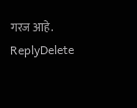गरज आहे.
ReplyDelete